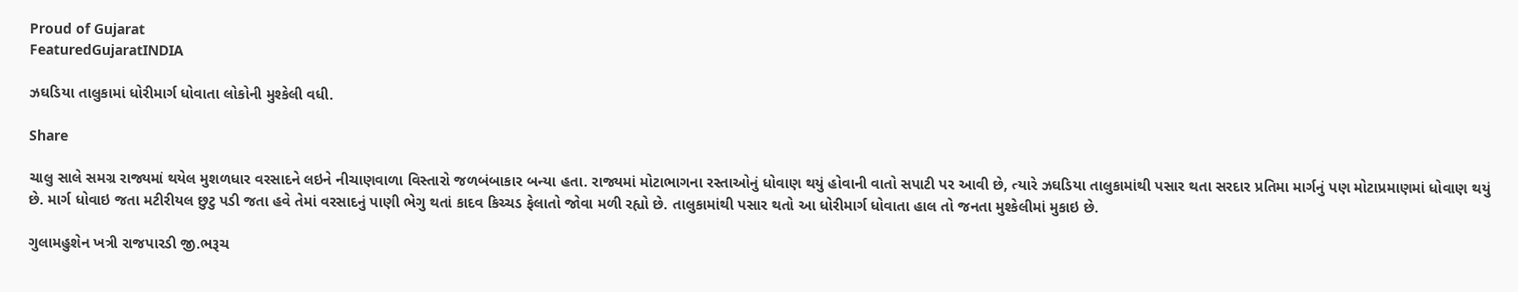Proud of Gujarat
FeaturedGujaratINDIA

ઝઘડિયા તાલુકામાં ધોરીમાર્ગ ધોવાતા લોકોની મુશ્કેલી વધી.

Share

ચાલુ સાલે સમગ્ર રાજ્યમાં થયેલ મુશળધાર વરસાદને લઇને નીચાણવાળા વિસ્તારો જળબંબાકાર બન્યા હતા. રાજ્યમાં મોટાભાગના રસ્તાઓનું ધોવાણ થયું હોવાની વાતો સપાટી પર આવી છે, ત્યારે ઝઘડિયા તાલુકામાંથી પસાર થતા સરદાર પ્રતિમા માર્ગનું પણ મોટાપ્રમાણમાં ધોવાણ થયું છે. માર્ગ ધોવાઇ જતા મટીરીયલ છુટુ પડી જતા હવે તેમાં વરસાદનું પાણી ભેગુ થતાં કાદવ કિચ્ચડ ફેલાતો જોવા મળી રહ્યો છે. તાલુકામાંથી પસાર થતો આ ધોરીમાર્ગ ધોવાતા હાલ તો જનતા મુશ્કેલીમાં મુકાઇ છે.

ગુલામહુશેન ખત્રી રાજપારડી જી.ભરૂચ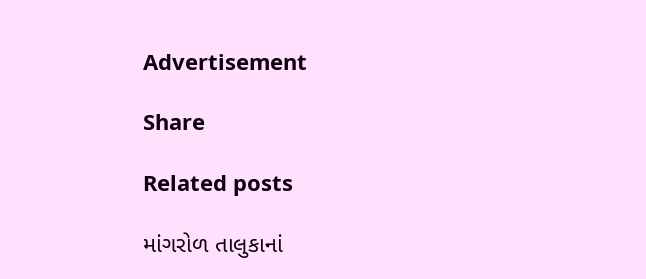Advertisement

Share

Related posts

માંગરોળ તાલુકાનાં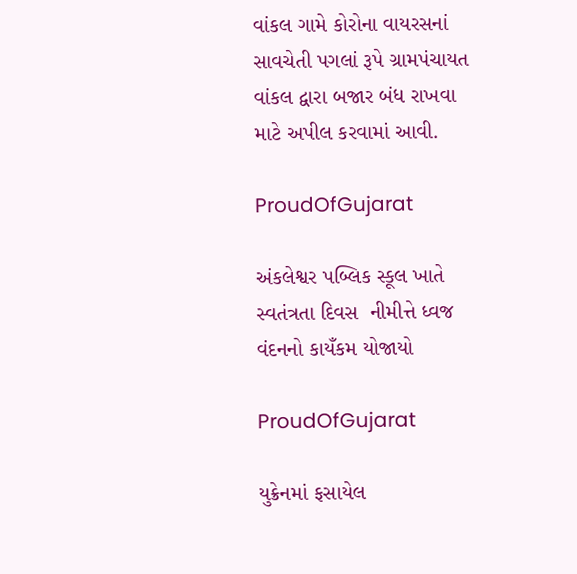વાંકલ ગામે કોરોના વાયરસનાં સાવચેતી પગલાં રૂપે ગ્રામપંચાયત વાંકલ દ્વારા બજાર બંધ રાખવા માટે અપીલ કરવામાં આવી.

ProudOfGujarat

અંકલેશ્વર પબ્લિક સ્કૂલ ખાતે સ્વતંત્રતા દિવસ  નીમીત્તે ધ્વજ વંદનનો કાયઁકમ યોજાયો

ProudOfGujarat

યુક્રેનમાં ફસાયેલ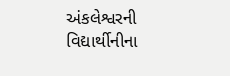અંકલેશ્વરની વિદ્યાર્થીનીના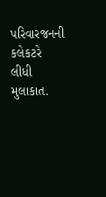પરિવારજનની કલેકટરે લીધી મુલાકાત.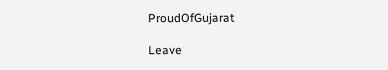ProudOfGujarat

Leave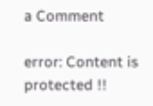a Comment

error: Content is protected !!